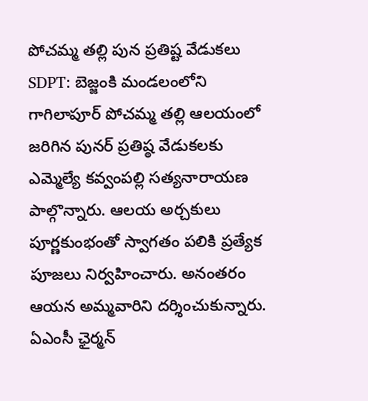పోచమ్మ తల్లి పున ప్రతిష్ట వేడుకలు
SDPT: బెజ్జంకి మండలంలోని గాగిలాపూర్ పోచమ్మ తల్లి ఆలయంలో జరిగిన పునర్ ప్రతిష్ఠ వేడుకలకు ఎమ్మెల్యే కవ్వంపల్లి సత్యనారాయణ పాల్గొన్నారు. ఆలయ అర్చకులు పూర్ణకుంభంతో స్వాగతం పలికి ప్రత్యేక పూజలు నిర్వహించారు. అనంతరం ఆయన అమ్మవారిని దర్శించుకున్నారు. ఏఎంసీ ఛైర్మన్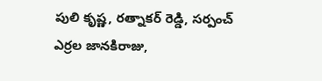పులి కృష్ణ, రత్నాకర్ రెడ్డి, సర్పంచ్ ఎర్రల జానకిరాజు,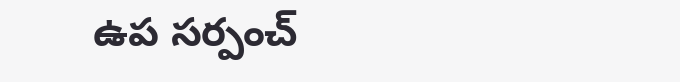ఉప సర్పంచ్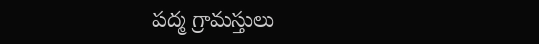పద్మ గ్రామస్తులు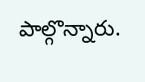పాల్గొన్నారు.